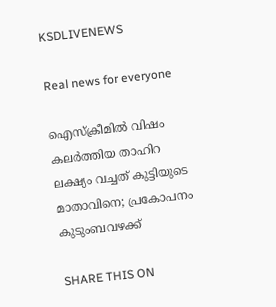KSDLIVENEWS

Real news for everyone

ഐസ്ക്രീമിൽ വിഷം കലർത്തിയ താഹിറ ലക്ഷ്യം വച്ചത് കുട്ടിയുടെ മാതാവിനെ; പ്രകോപനം കുടുംബവഴക്ക്

SHARE THIS ON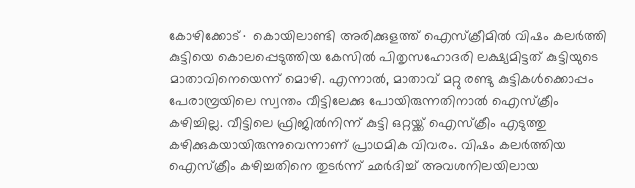കോഴിക്കോട്∙ കൊയിലാണ്ടി അരിക്കുളത്ത് ഐസ്ക്രീമിൽ വിഷം കലർത്തി കുട്ടിയെ കൊലപ്പെടുത്തിയ കേസിൽ പിതൃസഹോദരി ലക്ഷ്യമിട്ടത് കുട്ടിയുടെ മാതാവിനെയെന്ന് മൊഴി. എന്നാൽ, മാതാവ് മറ്റു രണ്ടു കുട്ടികൾക്കൊപ്പം പേരാമ്പ്രയിലെ സ്വന്തം വീട്ടിലേക്കു പോയിരുന്നതിനാൽ ഐസ്ക്രീം കഴിച്ചില്ല. വീട്ടിലെ ഫ്രിജിൽനിന്ന് കുട്ടി ഒറ്റയ്ക്ക് ഐസ്ക്രീം എടുത്തു കഴിക്കുകയായിരുന്നുവെന്നാണ് പ്രാഥമിക വിവരം. വിഷം കലര്‍ത്തിയ ഐസ്ക്രീം കഴിച്ചതിനെ തുടര്‍ന്ന് ഛര്‍ദിച്ച് അവശനിലയിലായ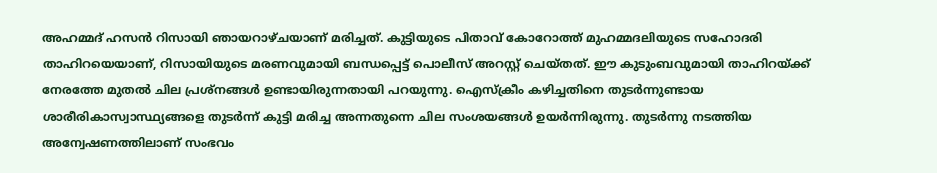അഹമ്മദ് ഹസന്‍ റിസായി ഞായറാഴ്ചയാണ് മരിച്ചത്. കുട്ടിയുടെ പിതാവ് കോറോത്ത് മുഹമ്മദലിയുടെ സഹോദരി താഹിറയെയാണ്, റിസായിയുടെ മരണവുമായി ബന്ധപ്പെട്ട് പൊലീസ് അറസ്റ്റ് ചെയ്തത്. ഈ കുടുംബവുമായി താഹിറയ്ക്ക് നേരത്തേ മുതൽ ചില പ്രശ്നങ്ങൾ ഉണ്ടായിരുന്നതായി പറയുന്നു. ഐസ്ക്രീം കഴി‍ച്ചതിനെ തുടർന്നുണ്ടായ ശാരീരികാസ്വാസ്ഥ്യങ്ങളെ തുടർന്ന് കുട്ടി മരിച്ച അന്നതുന്നെ ചില സംശയങ്ങൾ ഉയർന്നിരുന്നു. തുടർന്നു നടത്തിയ അന്വേഷണത്തിലാണ് സംഭവം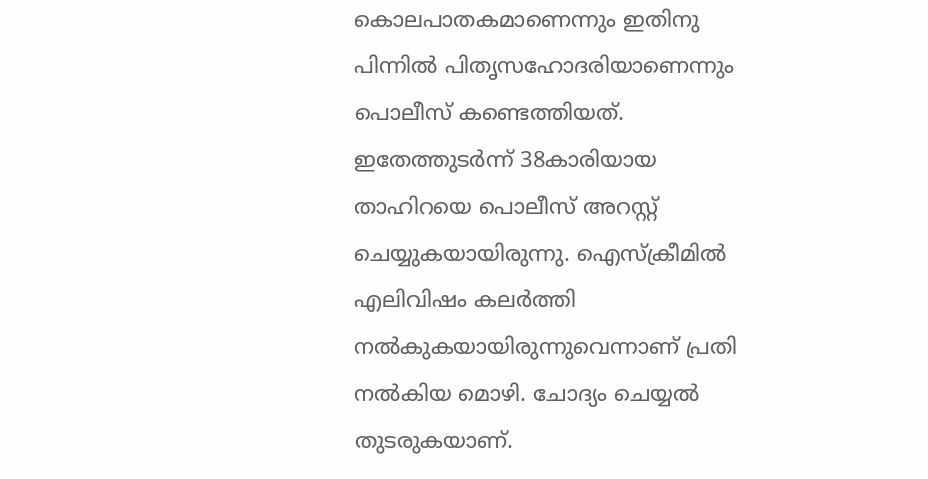കൊലപാതകമാണെന്നും ഇതിനു പിന്നിൽ പിതൃസഹോദരിയാണെന്നും പൊലീസ് കണ്ടെത്തിയത്. ഇതേത്തുടർന്ന് 38കാരിയായ താഹിറയെ പൊലീസ് അറസ്റ്റ് ചെയ്യുകയായിരുന്നു. ഐസ്ക്രീമിൽ എലിവിഷം കലർത്തി നൽകുകയായിരുന്നുവെന്നാണ് പ്രതി നൽകിയ മൊഴി. ചോദ്യം ചെയ്യൽ തുടരുകയാണ്.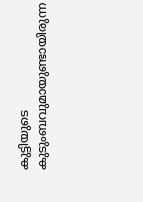കുട്ടിയുടെ കുടുംബവുമായുണ്ടായിരുന്ന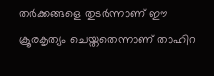തർക്കങ്ങളെ തുടർന്നാണ് ഈ ക്രൂരകൃത്യം ചെയ്തതെന്നാണ് താഹിറ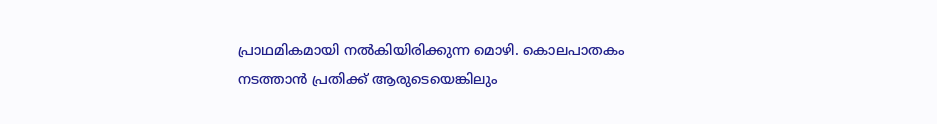പ്രാഥമികമായി നൽകിയിരിക്കുന്ന മൊഴി. കൊലപാതകം നടത്താൻ പ്രതിക്ക് ആരുടെയെങ്കിലും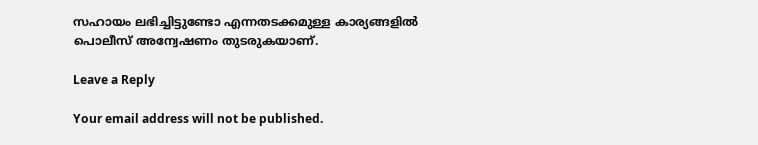സഹായം ലഭിച്ചിട്ടുണ്ടോ എന്നതടക്കമുള്ള കാര്യങ്ങളിൽ പൊലീസ് അന്വേഷണം തുടരുകയാണ്.

Leave a Reply

Your email address will not be published.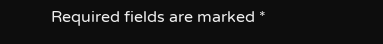Required fields are marked *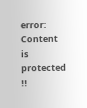error: Content is protected !!